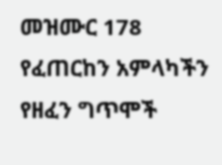መዝሙር 178 የፈጠርከን አምላካችን የዘፈን ግጥሞች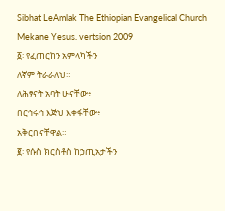Sibhat LeAmlak The Ethiopian Evangelical Church Mekane Yesus. vertsion 2009
፩፡ የፈጠርከን አምላካችን
ለኛም ትራራለህ።
ለሕፃናት አባት ሁናቸው፥
በርኅሩኅ እጅህ እቀፋቸው፥
አቅርበናቸዋል።
፪፡ የሱስ ክርስቶስ ከኃጢአታችን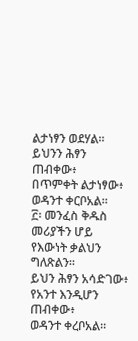ልታነፃን ወደሃል።
ይህንን ሕፃን ጠብቀው፥
በጥምቀት ልታነፃው፥
ወዳንተ ቀርቦአል።
፫፡ መንፈስ ቅዱስ መሪያችን ሆይ
የእውነት ቃልህን ግለጽልን።
ይህን ሕፃን አሳድገው፥
የአንተ እንዲሆን ጠብቀው፥
ወዳንተ ቀረቦአል።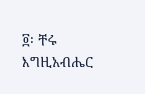፬፡ ቸሩ እግዚአብሔር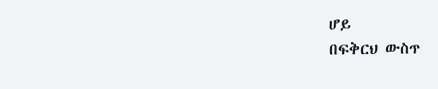ሆይ
በፍቅርህ ውስጥ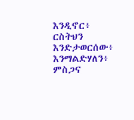እንዲኖር፥
ርስትህን እንድታወርሰው፥
እንማልድሃለን፥
ምስጋና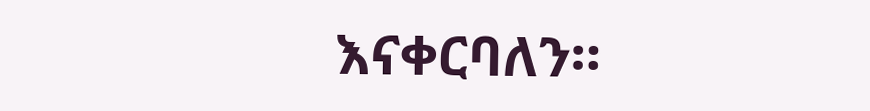እናቀርባለን።